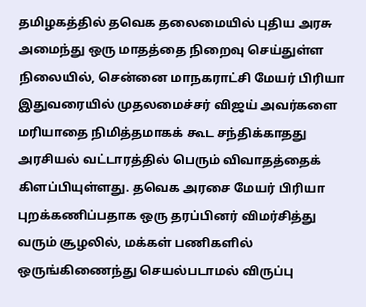தமிழகத்தில் தவெக தலைமையில் புதிய அரசு அமைந்து ஒரு மாதத்தை நிறைவு செய்துள்ள நிலையில், சென்னை மாநகராட்சி மேயர் பிரியா இதுவரையில் முதலமைச்சர் விஜய் அவர்களை மரியாதை நிமித்தமாகக் கூட சந்திக்காதது அரசியல் வட்டாரத்தில் பெரும் விவாதத்தைக் கிளப்பியுள்ளது. தவெக அரசை மேயர் பிரியா புறக்கணிப்பதாக ஒரு தரப்பினர் விமர்சித்து வரும் சூழலில், மக்கள் பணிகளில் ஒருங்கிணைந்து செயல்படாமல் விருப்பு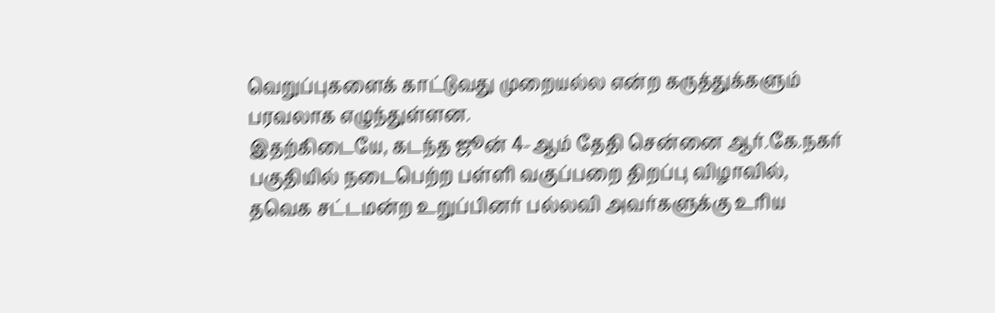வெறுப்புகளைக் காட்டுவது முறையல்ல என்ற கருத்துக்களும் பரவலாக எழுந்துள்ளன.
இதற்கிடையே, கடந்த ஜூன் 4-ஆம் தேதி சென்னை ஆர்.கே.நகர் பகுதியில் நடைபெற்ற பள்ளி வகுப்பறை திறப்பு விழாவில், தவெக சட்டமன்ற உறுப்பினர் பல்லவி அவர்களுக்கு உரிய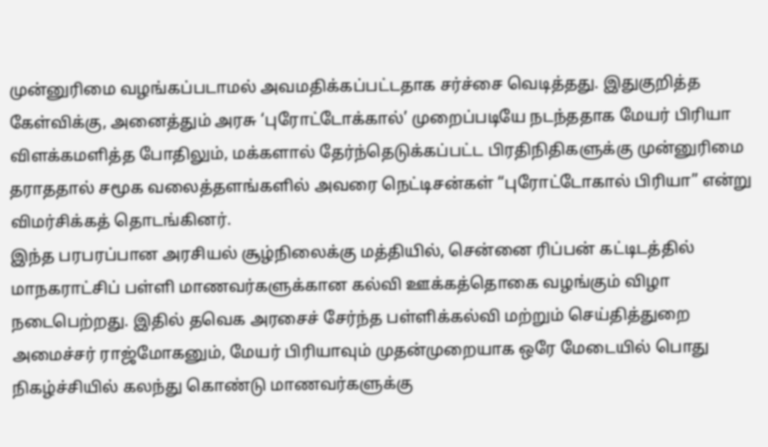முன்னுரிமை வழங்கப்படாமல் அவமதிக்கப்பட்டதாக சர்ச்சை வெடித்தது. இதுகுறித்த கேள்விக்கு, அனைத்தும் அரசு ‘புரோட்டோக்கால்’ முறைப்படியே நடந்ததாக மேயர் பிரியா விளக்கமளித்த போதிலும், மக்களால் தேர்ந்தெடுக்கப்பட்ட பிரதிநிதிகளுக்கு முன்னுரிமை தராததால் சமூக வலைத்தளங்களில் அவரை நெட்டிசன்கள் “புரோட்டோகால் பிரியா” என்று விமர்சிக்கத் தொடங்கினர்.
இந்த பரபரப்பான அரசியல் சூழ்நிலைக்கு மத்தியில், சென்னை ரிப்பன் கட்டிடத்தில் மாநகராட்சிப் பள்ளி மாணவர்களுக்கான கல்வி ஊக்கத்தொகை வழங்கும் விழா நடைபெற்றது. இதில் தவெக அரசைச் சேர்ந்த பள்ளிக்கல்வி மற்றும் செய்தித்துறை அமைச்சர் ராஜ்மோகனும், மேயர் பிரியாவும் முதன்முறையாக ஒரே மேடையில் பொது நிகழ்ச்சியில் கலந்து கொண்டு மாணவர்களுக்கு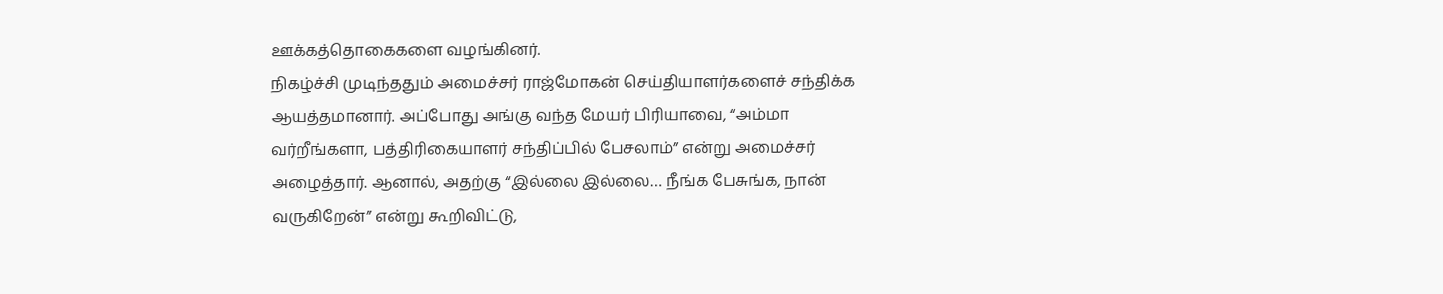ஊக்கத்தொகைகளை வழங்கினர்.
நிகழ்ச்சி முடிந்ததும் அமைச்சர் ராஜ்மோகன் செய்தியாளர்களைச் சந்திக்க ஆயத்தமானார். அப்போது அங்கு வந்த மேயர் பிரியாவை, “அம்மா வர்றீங்களா, பத்திரிகையாளர் சந்திப்பில் பேசலாம்” என்று அமைச்சர் அழைத்தார். ஆனால், அதற்கு “இல்லை இல்லை… நீங்க பேசுங்க, நான் வருகிறேன்” என்று கூறிவிட்டு,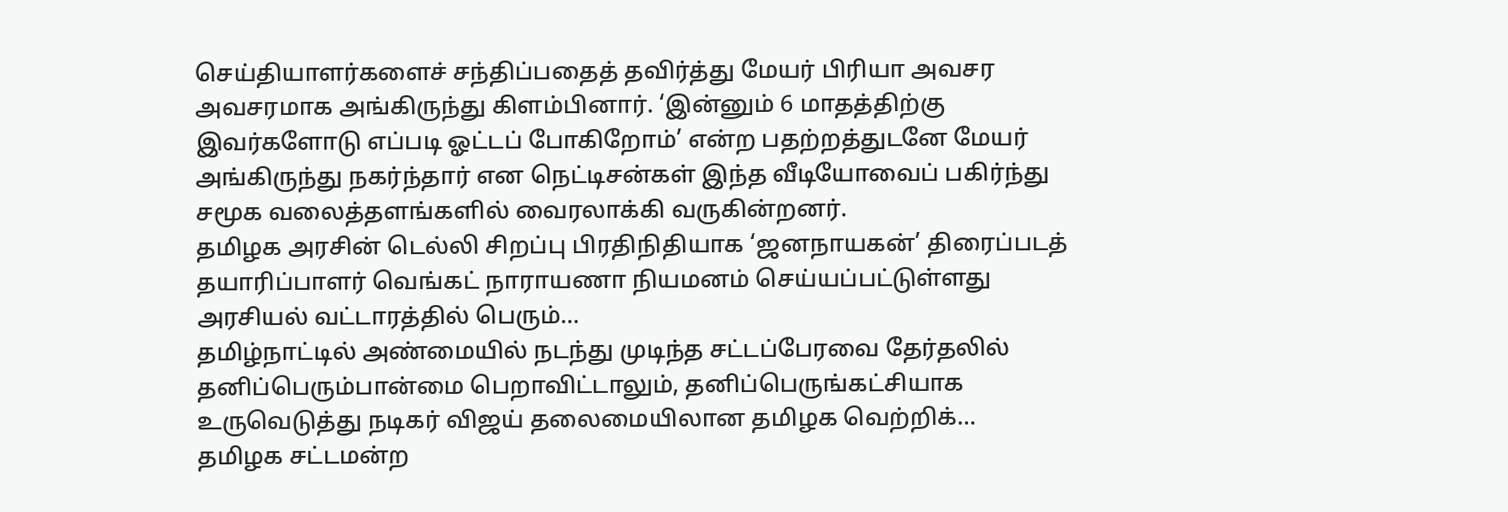செய்தியாளர்களைச் சந்திப்பதைத் தவிர்த்து மேயர் பிரியா அவசர அவசரமாக அங்கிருந்து கிளம்பினார். ‘இன்னும் 6 மாதத்திற்கு இவர்களோடு எப்படி ஓட்டப் போகிறோம்’ என்ற பதற்றத்துடனே மேயர் அங்கிருந்து நகர்ந்தார் என நெட்டிசன்கள் இந்த வீடியோவைப் பகிர்ந்து சமூக வலைத்தளங்களில் வைரலாக்கி வருகின்றனர்.
தமிழக அரசின் டெல்லி சிறப்பு பிரதிநிதியாக ‘ஜனநாயகன்’ திரைப்படத் தயாரிப்பாளர் வெங்கட் நாராயணா நியமனம் செய்யப்பட்டுள்ளது அரசியல் வட்டாரத்தில் பெரும்…
தமிழ்நாட்டில் அண்மையில் நடந்து முடிந்த சட்டப்பேரவை தேர்தலில் தனிப்பெரும்பான்மை பெறாவிட்டாலும், தனிப்பெருங்கட்சியாக உருவெடுத்து நடிகர் விஜய் தலைமையிலான தமிழக வெற்றிக்…
தமிழக சட்டமன்ற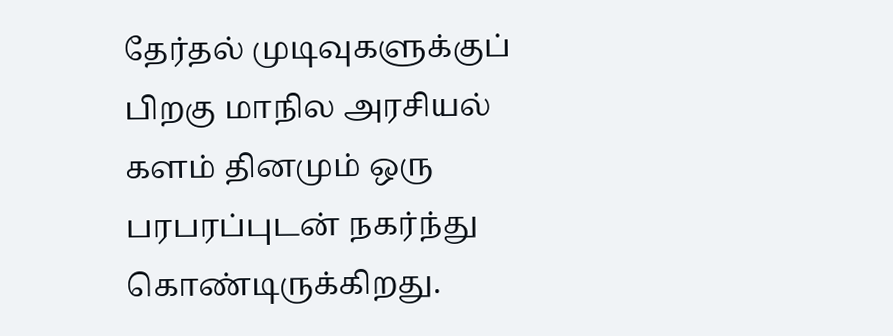தேர்தல் முடிவுகளுக்குப் பிறகு மாநில அரசியல் களம் தினமும் ஒரு பரபரப்புடன் நகர்ந்து கொண்டிருக்கிறது.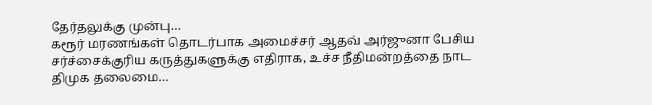தேர்தலுக்கு முன்பு…
கரூர் மரணங்கள் தொடர்பாக அமைச்சர் ஆதவ் அர்ஜுனா பேசிய சர்ச்சைக்குரிய கருத்துகளுக்கு எதிராக, உச்ச நீதிமன்றத்தை நாட திமுக தலைமை…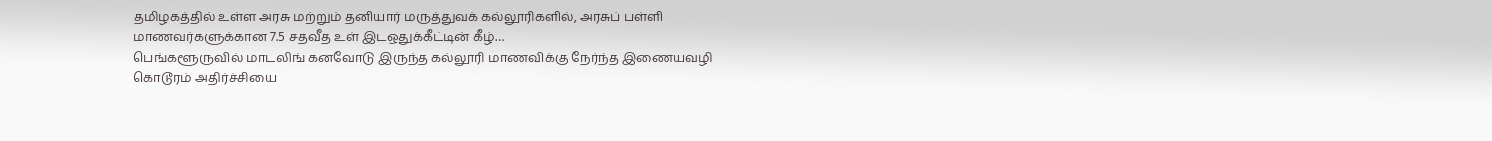தமிழகத்தில் உள்ள அரசு மற்றும் தனியார் மருத்துவக் கல்லூரிகளில், அரசுப் பள்ளி மாணவர்களுக்கான 7.5 சதவீத உள் இடஒதுக்கீட்டின் கீழ்…
பெங்களூருவில் மாடலிங் கனவோடு இருந்த கல்லூரி மாணவிக்கு நேர்ந்த இணையவழி கொடூரம் அதிர்ச்சியை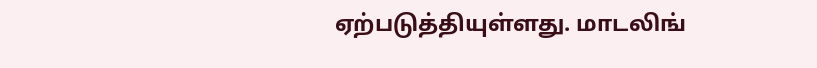ஏற்படுத்தியுள்ளது. மாடலிங்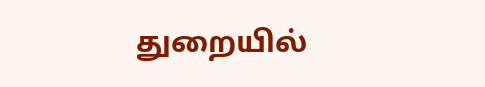துறையில்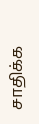சாதிக்க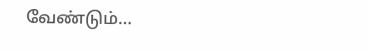வேண்டும்…